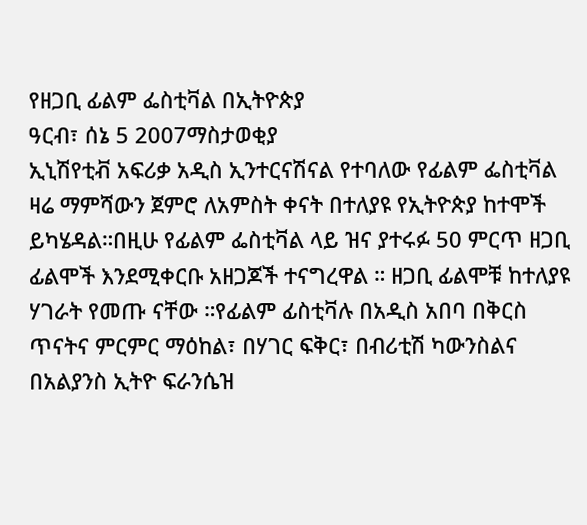የዘጋቢ ፊልም ፌስቲቫል በኢትዮጵያ
ዓርብ፣ ሰኔ 5 2007ማስታወቂያ
ኢኒሽየቲቭ አፍሪቃ አዲስ ኢንተርናሽናል የተባለው የፊልም ፌስቲቫል ዛሬ ማምሻውን ጀምሮ ለአምስት ቀናት በተለያዩ የኢትዮጵያ ከተሞች ይካሄዳል።በዚሁ የፊልም ፌስቲቫል ላይ ዝና ያተሩፉ 50 ምርጥ ዘጋቢ ፊልሞች እንደሚቀርቡ አዘጋጆች ተናግረዋል ። ዘጋቢ ፊልሞቹ ከተለያዩ ሃገራት የመጡ ናቸው ።የፊልም ፊስቲቫሉ በአዲስ አበባ በቅርስ ጥናትና ምርምር ማዕከል፣ በሃገር ፍቅር፣ በብሪቲሽ ካውንስልና በአልያንስ ኢትዮ ፍራንሴዝ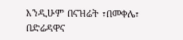እንዲሁም በናዝሬት ፣በመቀሌ፣ በድሬዳዋና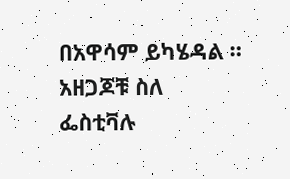በአዋሳም ይካሄዳል ። አዘጋጆቹ ስለ ፌስቲቫሉ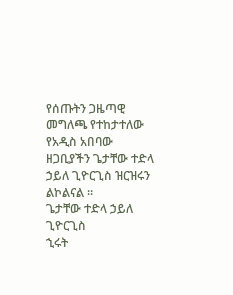የሰጡትን ጋዜጣዊ መግለጫ የተከታተለው የአዲስ አበባው ዘጋቢያችን ጌታቸው ተድላ ኃይለ ጊዮርጊስ ዝርዝሩን ልኮልናል ።
ጌታቸው ተድላ ኃይለ ጊዮርጊስ
ኂሩት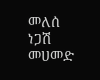መለሰ
ነጋሽ መሀመድ